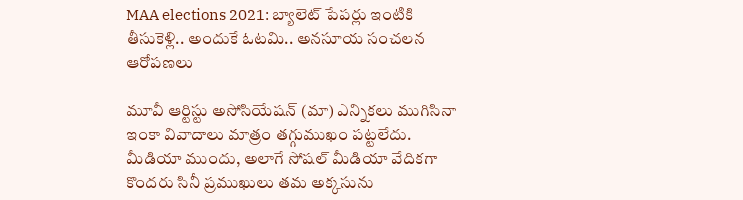MAA elections 2021: బ్యాలెట్ పేపర్లు ఇంటికి తీసుకెళ్లి.. అందుకే ఓటమి.. అనసూయ సంచలన ఆరోపణలు

మూవీ ఆర్టిస్టు అసోసియేషన్ (మా) ఎన్నికలు ముగిసినా ఇంకా వివాదాలు మాత్రం తగ్గుముఖం పట్టలేదు. మీడియా ముందు, అలాగే సోషల్ మీడియా వేదికగా కొందరు సినీ ప్రముఖులు తమ అక్కసును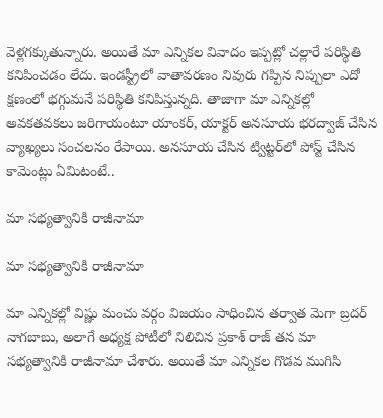వెళ్లగక్కుతున్నారు. అయితే మా ఎన్నికల వివాదం ఇప్పట్లో చల్లారే పరిస్థితి కనిపించడం లేదు. ఇండస్ట్రీలో వాతావరణం నివురు గప్పిన నిప్పులా ఎదో క్షణంలో భగ్గుమనే పరిస్థితి కనిపిస్తున్నది. తాజాగా మా ఎన్నికల్లో అవకతవకలు జరిగాయంటూ యాంకర్, యాక్టర్ అనసూయ భరద్వాజ్ చేసిన వ్యాఖ్యలు సంచలనం రేపాయి. అనసూయ చేసిన ట్విట్టర్‌లో పోస్ట్ చేసిన కామెంట్లు ఏమిటంటే..

మా సభ్యత్వానికి రాజీనామా

మా సభ్యత్వానికి రాజీనామా

మా ఎన్నికల్లో విష్ణు మంచు వర్గం విజయం సాధించిన తర్వాత మెగా బ్రదర్ నాగబాబు, అలాగే అధ్యక్ష పోటీలో నిలిచిన ప్రకాశ్ రాజ్ తన మా సభ్యత్వానికి రాజీనామా చేశారు. అయితే మా ఎన్నికల గొడవ ముగిసి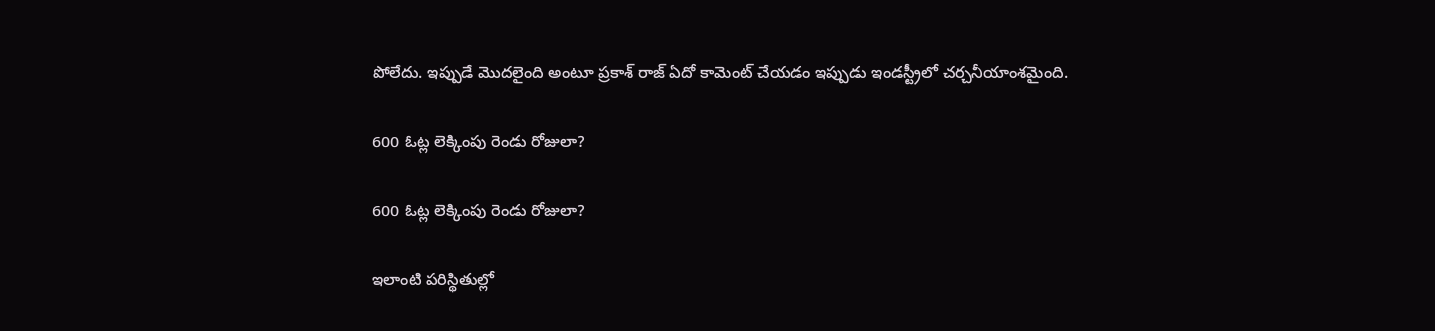పోలేదు. ఇప్పుడే మొదలైంది అంటూ ప్రకాశ్ రాజ్ ఏదో కామెంట్ చేయడం ఇప్పుడు ఇండస్ట్రీలో చర్చనీయాంశమైంది.

600 ఓట్ల లెక్కింపు రెండు రోజులా?

600 ఓట్ల లెక్కింపు రెండు రోజులా?

ఇలాంటి పరిస్థితుల్లో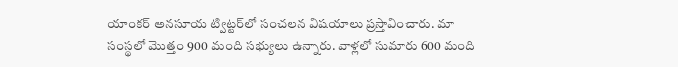యాంకర్ అనసూయ ట్విట్టర్‌లో సంచలన విషయాలు ప్రస్తావించారు. మా సంస్థలో మొత్తం 900 మంది సభ్యులు ఉన్నారు. వాళ్లలో సుమారు 600 మంది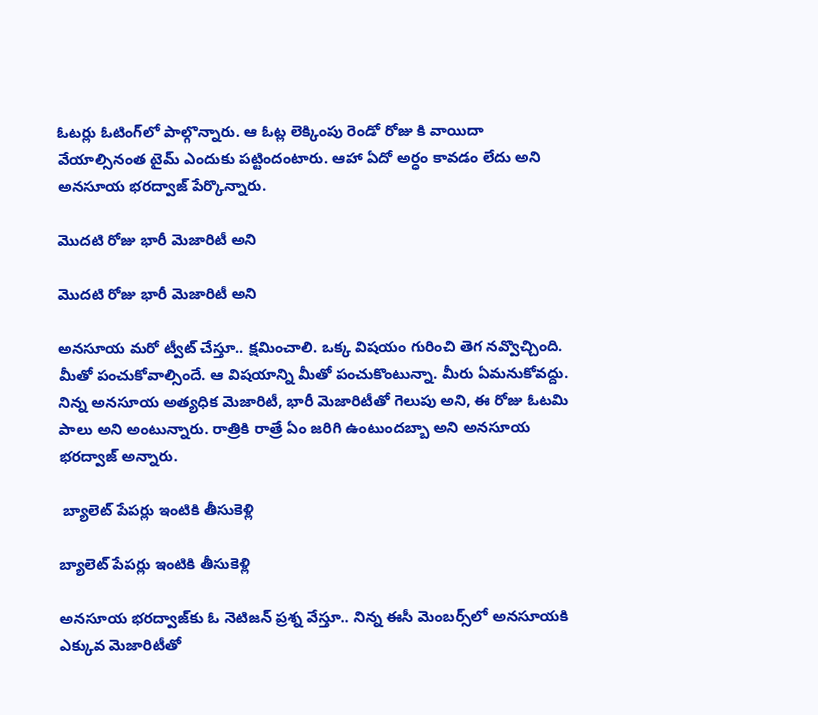ఓటర్లు ఓటింగ్‌లో పాల్గొన్నారు. ఆ ఓట్ల లెక్కింపు రెండో రోజు కి వాయిదా వేయాల్సినంత టైమ్ ఎందుకు పట్టిందంటారు. ఆహా ఏదో అర్ధం కావడం లేదు అని అనసూయ భరద్వాజ్ పేర్కొన్నారు.

మొదటి రోజు భారీ మెజారిటీ అని

మొదటి రోజు భారీ మెజారిటీ అని

అనసూయ మరో ట్వీట్ చేస్తూ.. క్షమించాలి. ఒక్క విషయం గురించి తెగ నవ్వొచ్చింది. మీతో పంచుకోవాల్సిందే. ఆ విషయాన్ని మీతో పంచుకొంటున్నా. మీరు ఏమనుకోవద్దు. నిన్న అనసూయ అత్యధిక మెజారిటీ, భారీ మెజారిటీతో గెలుపు అని, ఈ రోజు ఓటమి పాలు అని అంటున్నారు. రాత్రికి రాత్రే ఏం జరిగి ఉంటుందబ్బా అని అనసూయ భరద్వాజ్ అన్నారు.

 బ్యాలెట్ పేపర్లు ఇంటికి తీసుకెళ్లి

బ్యాలెట్ పేపర్లు ఇంటికి తీసుకెళ్లి

అనసూయ భరద్వాజ్‌కు ఓ నెటిజన్ ప్రశ్న వేస్తూ.. నిన్న ఈసీ మెంబర్స్‌లో అనసూయకి ఎక్కువ మెజారిటీతో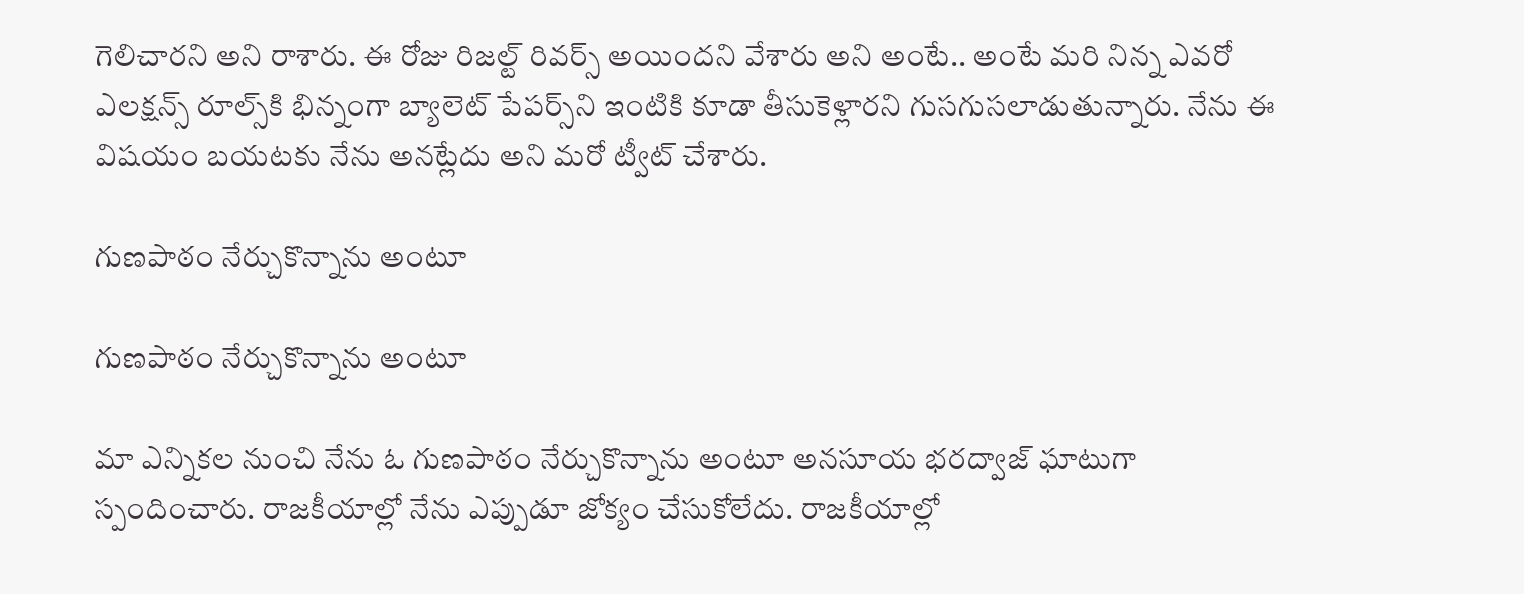గెలిచారని అని రాశారు. ఈ రోజు రిజల్ట్ రివర్స్ అయిందని వేశారు అని అంటే.. అంటే మరి నిన్న ఎవరో ఎలక్షన్స్ రూల్స్‌కి భిన్నంగా బ్యాలెట్ పేపర్స్‌ని ఇంటికి కూడా తీసుకెళ్లారని గుసగుసలాడుతున్నారు. నేను ఈ విషయం బయటకు నేను అనట్లేదు అని మరో ట్వీట్ చేశారు.

గుణపాఠం నేర్చుకొన్నాను అంటూ

గుణపాఠం నేర్చుకొన్నాను అంటూ

మా ఎన్నికల నుంచి నేను ఓ గుణపాఠం నేర్చుకొన్నాను అంటూ అనసూయ భరద్వాజ్ ఘాటుగా స్పందించారు. రాజకీయాల్లో నేను ఎప్పుడూ జోక్యం చేసుకోలేదు. రాజకీయాల్లో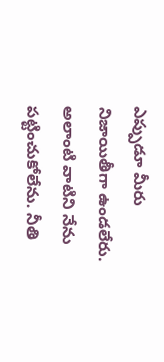ఎప్పుడూ మీరు నిజాయితీగా ఉండలేరు. అలాంటి వాటిని నేను పట్టించుకోలేను. నీతి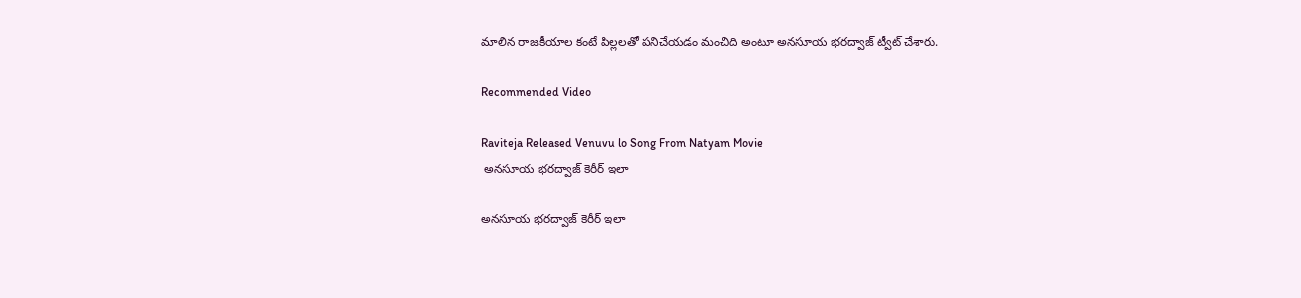మాలిన రాజకీయాల కంటే పిల్లలతో పనిచేయడం మంచిది అంటూ అనసూయ భరద్వాజ్ ట్వీట్ చేశారు.

Recommended Video

Raviteja Released Venuvu lo Song From Natyam Movie
 అనసూయ భరద్వాజ్ కెరీర్ ఇలా

అనసూయ భరద్వాజ్ కెరీర్ ఇలా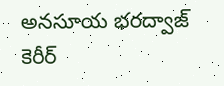అనసూయ భరద్వాజ్ కెరీర్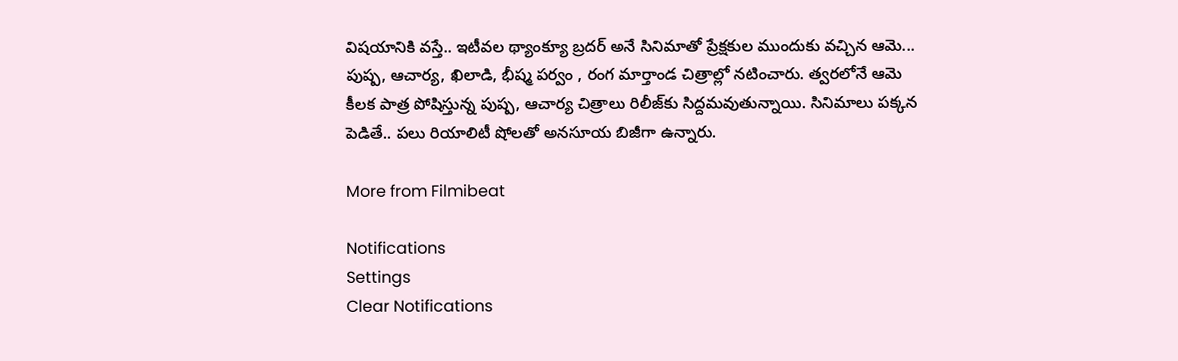విషయానికి వస్తే.. ఇటీవల థ్యాంక్యూ బ్రదర్ అనే సినిమాతో ప్రేక్షకుల ముందుకు వచ్చిన ఆమె... పుష్ప, ఆచార్య, ఖిలాడి, భీష్మ పర్వం , రంగ మార్తాండ చిత్రాల్లో నటించారు. త్వరలోనే ఆమె కీలక పాత్ర పోషిస్తున్న పుష్ప, ఆచార్య చిత్రాలు రిలీజ్‌కు సిద్దమవుతున్నాయి. సినిమాలు పక్కన పెడితే.. పలు రియాలిటీ షోలతో అనసూయ బిజీగా ఉన్నారు.

More from Filmibeat

Notifications
Settings
Clear Notifications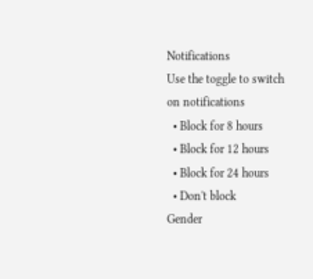Notifications
Use the toggle to switch on notifications
  • Block for 8 hours
  • Block for 12 hours
  • Block for 24 hours
  • Don't block
Gender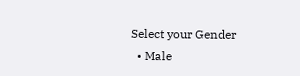Select your Gender
  • Male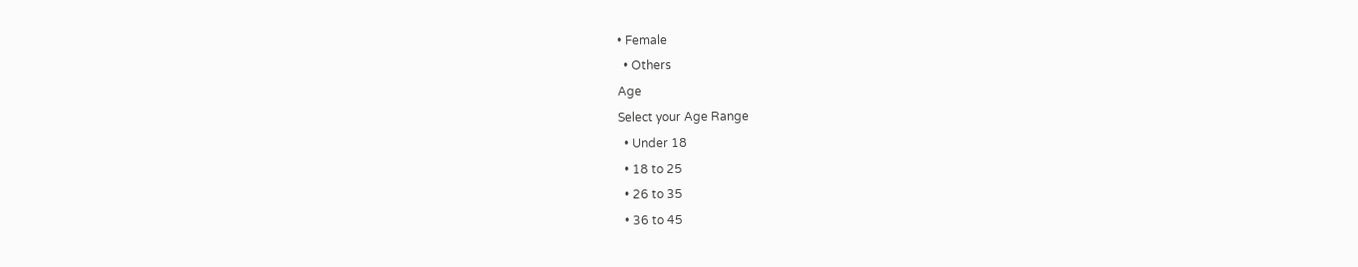• Female
  • Others
Age
Select your Age Range
  • Under 18
  • 18 to 25
  • 26 to 35
  • 36 to 45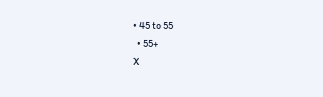• 45 to 55
  • 55+
X